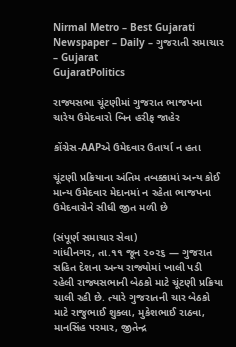Nirmal Metro – Best Gujarati Newspaper – Daily – ગુજરાતી સમાચાર – Gujarat
GujaratPolitics

રાજ્યસભા ચૂંટણીમાં ગુજરાત ભાજપના ચારેય ઉમેદવારો બિન હરીફ જાહેર

કોંગ્રેસ-AAPએ ઉમેદવાર ઉતાર્યા ન હતા

ચૂંટણી પ્રક્રિયાના અંતિમ તબક્કામાં અન્ય કોઈ માન્ય ઉમેદવાર મેદાનમાં ન રહેતા ભાજપના ઉમેદવારોને સીધી જીત મળી છે

(સંપૂર્ણ સમાચાર સેવા)
ગાંધીનગર, તા.૧૧ જૂન ૨૦૨૬ — ગુજરાત સહિત દેશના અન્ય રાજ્યોમાં ખાલી પડી રહેલી રાજ્યસભાની બેઠકો માટે ચૂંટણી પ્રક્રિયા ચાલી રહી છે. ત્યારે ગુજરાતની ચાર બેઠકો માટે રાજુભાઈ શુક્લા, મુકેશભાઈ રાઠવા, માનસિંહ પરમાર, જીતેન્દ્ર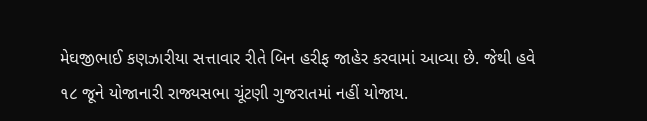મેઘજીભાઈ કણઝારીયા સત્તાવાર રીતે બિન હરીફ જાહેર કરવામાં આવ્યા છે. જેથી હવે ૧૮ જૂને યોજાનારી રાજ્યસભા ચૂંટણી ગુજરાતમાં નહીં યોજાય.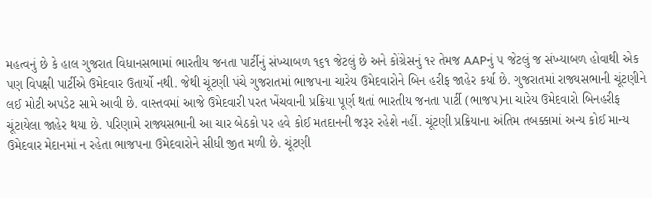મહત્વનું છે કે હાલ ગુજરાત વિધાનસભામાં ભારતીય જનતા પાર્ટીનું સંખ્યાબળ ૧૬૧ જેટલું છે અને કોંગ્રેસનું ૧૨ તેમજ AAPનું ૫ જેટલું જ સંખ્યાબળ હોવાથી એક પણ વિપક્ષી પાર્ટીએ ઉમેદવાર ઉતાર્યો નથી. જેથી ચૂંટણી પંચે ગુજરાતમાં ભાજપના ચારેય ઉમેદવારોને બિન હરીફ જાહેર કર્યા છે. ગુજરાતમાં રાજ્યસભાની ચૂંટણીને લઈ મોટી અપડેટ સામે આવી છે. વાસ્તવમાં આજે ઉમેદવારી પરત ખેંચવાની પ્રક્રિયા પૂર્ણ થતાં ભારતીય જનતા પાર્ટી (ભાજપ)ના ચારેય ઉમેદવારો બિનહરીફ ચૂંટાયેલા જાહેર થયા છે. પરિણામે રાજ્યસભાની આ ચાર બેઠકો પર હવે કોઈ મતદાનની જરૂર રહેશે નહીં. ચૂંટણી પ્રક્રિયાના અંતિમ તબક્કામાં અન્ય કોઈ માન્ય ઉમેદવાર મેદાનમાં ન રહેતા ભાજપના ઉમેદવારોને સીધી જીત મળી છે. ચૂંટણી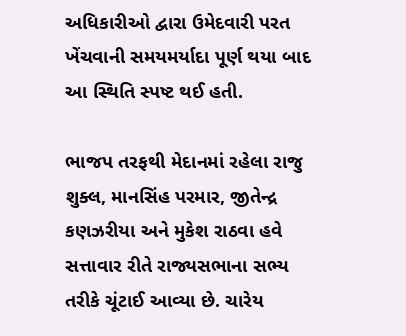અધિકારીઓ દ્વારા ઉમેદવારી પરત ખેંચવાની સમયમર્યાદા પૂર્ણ થયા બાદ આ સ્થિતિ સ્પષ્ટ થઈ હતી.

ભાજપ તરફથી મેદાનમાં રહેલા રાજુ શુક્લ, માનસિંહ પરમાર, જીતેન્દ્ર કણઝરીયા અને મુકેશ રાઠવા હવે સત્તાવાર રીતે રાજ્યસભાના સભ્ય તરીકે ચૂંટાઈ આવ્યા છે. ચારેય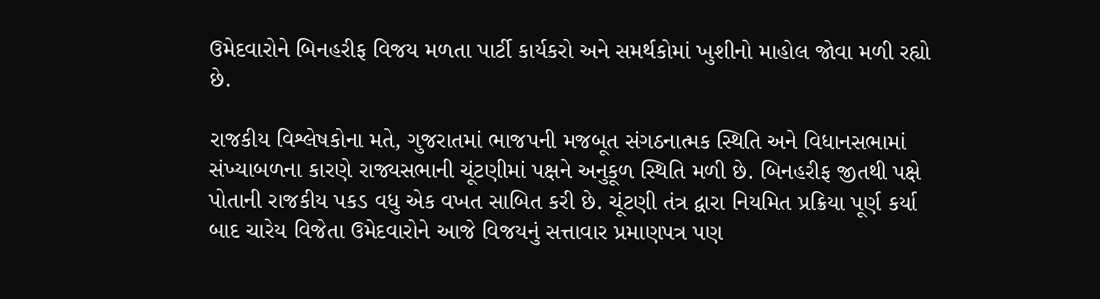ઉમેદવારોને બિનહરીફ વિજય મળતા પાર્ટી કાર્યકરો અને સમર્થકોમાં ખુશીનો માહોલ જોવા મળી રહ્યો છે.

રાજકીય વિશ્લેષકોના મતે, ગુજરાતમાં ભાજપની મજબૂત સંગઠનાત્મક સ્થિતિ અને વિધાનસભામાં સંખ્યાબળના કારણે રાજ્યસભાની ચૂંટણીમાં પક્ષને અનુકૂળ સ્થિતિ મળી છે. બિનહરીફ જીતથી પક્ષે પોતાની રાજકીય પકડ વધુ એક વખત સાબિત કરી છે. ચૂંટણી તંત્ર દ્વારા નિયમિત પ્રક્રિયા પૂર્ણ કર્યા બાદ ચારેય વિજેતા ઉમેદવારોને આજે વિજયનું સત્તાવાર પ્રમાણપત્ર પણ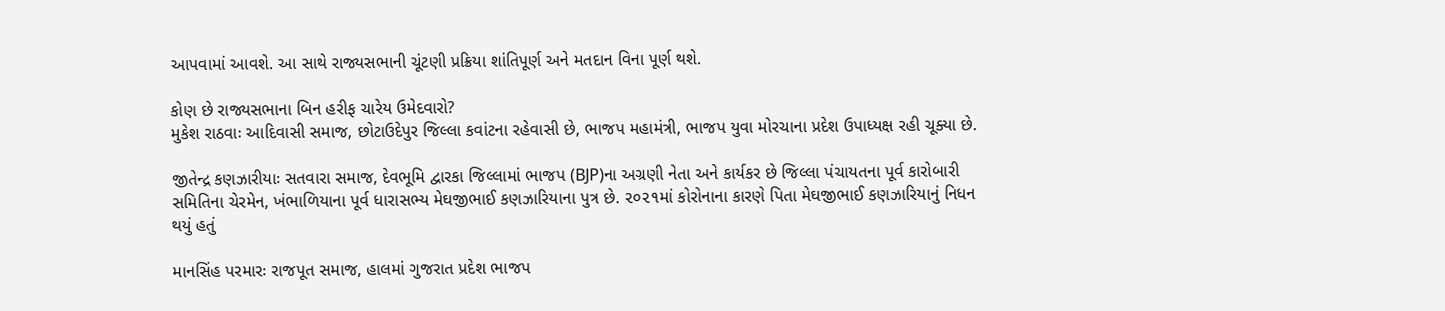આપવામાં આવશે. આ સાથે રાજ્યસભાની ચૂંટણી પ્રક્રિયા શાંતિપૂર્ણ અને મતદાન વિના પૂર્ણ થશે.

કોણ છે રાજ્યસભાના બિન હરીફ ચારેય ઉમેદવારો?
મુકેશ રાઠવાઃ આદિવાસી સમાજ, છોટાઉદેપુર જિલ્લા કવાંટના રહેવાસી છે, ભાજપ મહામંત્રી, ભાજપ યુવા મોરચાના પ્રદેશ ઉપાધ્યક્ષ રહી ચૂક્યા છે.

જીતેન્દ્ર કણઝારીયાઃ સતવારા સમાજ, દેવભૂમિ દ્વારકા જિલ્લામાં ભાજપ (BJP)ના અગ્રણી નેતા અને કાર્યકર છે જિલ્લા પંચાયતના પૂર્વ કારોબારી સમિતિના ચેરમેન, ખંભાળિયાના પૂર્વ ધારાસભ્ય મેઘજીભાઈ કણઝારિયાના પુત્ર છે. ૨૦૨૧માં કોરોનાના કારણે પિતા મેઘજીભાઈ કણઝારિયાનું નિધન થયું હતું

માનસિંહ પરમારઃ રાજપૂત સમાજ, હાલમાં ગુજરાત પ્રદેશ ભાજપ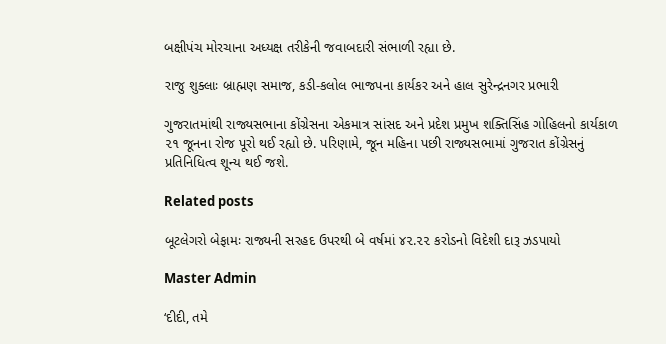બક્ષીપંચ મોરચાના અધ્યક્ષ તરીકેની જવાબદારી સંભાળી રહ્યા છે.

રાજુ શુક્લાઃ બ્રાહ્મણ સમાજ, કડી-કલોલ ભાજપના કાર્યકર અને હાલ સુરેન્દ્રનગર પ્રભારી

ગુજરાતમાંથી રાજ્યસભાના કોંગ્રેસના એકમાત્ર સાંસદ અને પ્રદેશ પ્રમુખ શક્તિસિંહ ગોહિલનો કાર્યકાળ ૨૧ જૂનના રોજ પૂરો થઈ રહ્યો છે. પરિણામે, જૂન મહિના પછી રાજ્યસભામાં ગુજરાત કોંગ્રેસનું પ્રતિનિધિત્વ શૂન્ય થઈ જશે.

Related posts

બૂટલેગરો બેફામઃ રાજ્યની સરહદ ઉપરથી બે વર્ષમાં ૪૨.૨૨ કરોડનો વિદેશી દારૂ ઝડપાયો

Master Admin

‘દીદી, તમે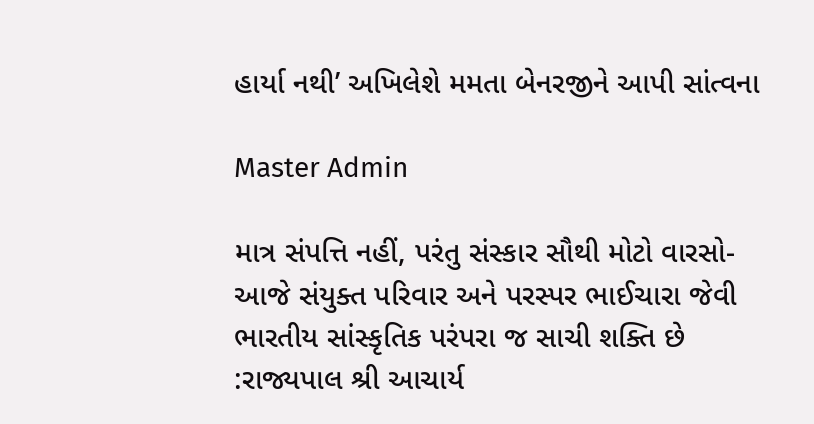હાર્યા નથી’ અખિલેશે મમતા બેનરજીને આપી સાંત્વના

Master Admin

માત્ર સંપત્તિ નહીં, પરંતુ સંસ્કાર સૌથી મોટો વારસો-આજે સંયુક્ત પરિવાર અને પરસ્પર ભાઈચારા જેવી ભારતીય સાંસ્કૃતિક પરંપરા જ સાચી શક્તિ છે :રાજ્યપાલ શ્રી આચાર્ય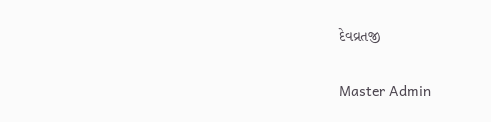દેવવ્રતજી

Master Admin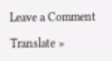Leave a Comment

Translate »